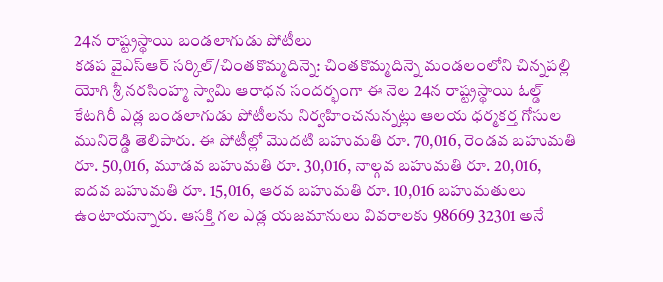24న రాష్ట్రస్థాయి బండలాగుడు పోటీలు
కడప వైఎస్ఆర్ సర్కిల్/చింతకొమ్మదిన్నె: చింతకొమ్మదిన్నె మండలంలోని చిన్నపల్లి యోగి శ్రీ నరసింహ్మ స్వామి ఆరాధన సందర్భంగా ఈ నెల 24న రాష్ట్రస్థాయి ఓల్డ్ కేటగిరీ ఎడ్ల బండలాగుడు పోటీలను నిర్వహించనున్నట్లు ఆలయ ధర్మకర్త గోసుల మునిరెడ్డి తెలిపారు. ఈ పోటీల్లో మొదటి బహుమతి రూ. 70,016, రెండవ బహుమతి రూ. 50,016, మూడవ బహుమతి రూ. 30,016, నాల్గవ బహుమతి రూ. 20,016, ఐదవ బహుమతి రూ. 15,016, ఆరవ బహుమతి రూ. 10,016 బహుమతులు ఉంటాయన్నారు. ఆసక్తి గల ఎడ్ల యజమానులు వివరాలకు 98669 32301 అనే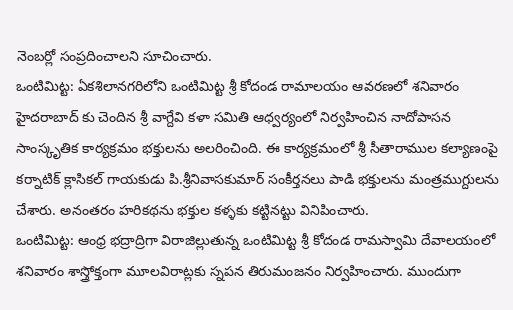నెంబర్లో సంప్రదించాలని సూచించారు.
ఒంటిమిట్ట: ఏకశిలానగరిలోని ఒంటిమిట్ట శ్రీ కోదండ రామాలయం ఆవరణలో శనివారం హైదరాబాద్ కు చెందిన శ్రీ వాగ్దేవి కళా సమితి ఆధ్వర్యంలో నిర్వహించిన నాదోపాసన సాంస్కృతిక కార్యక్రమం భక్తులను అలరించింది. ఈ కార్యక్రమంలో శ్రీ సీతారాముల కల్యాణంపై కర్నాటిక్ క్లాసికల్ గాయకుడు పి.శ్రీనివాసకుమార్ సంకీర్తనలు పాడి భక్తులను మంత్రముగ్దులను చేశారు. అనంతరం హరికథను భక్తుల కళ్ళకు కట్టినట్టు వినిపించారు.
ఒంటిమిట్ట: ఆంధ్ర భద్రాద్రిగా విరాజిల్లుతున్న ఒంటిమిట్ట శ్రీ కోదండ రామస్వామి దేవాలయంలో శనివారం శాస్త్రోక్తంగా మూలవిరాట్లకు స్నపన తిరుమంజనం నిర్వహించారు. ముందుగా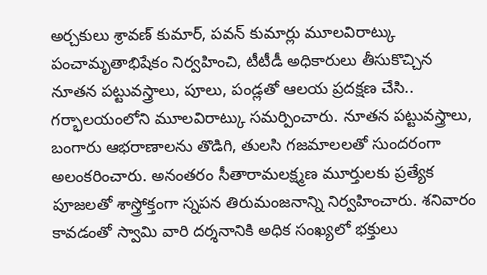అర్చకులు శ్రావణ్ కుమార్, పవన్ కుమార్లు మూలవిరాట్కు పంచామృతాభిషేకం నిర్వహించి, టీటీడీ అధికారులు తీసుకొచ్చిన నూతన పట్టువస్త్రాలు, పూలు, పండ్లతో ఆలయ ప్రదక్షణ చేసి.. గర్భాలయంలోని మూలవిరాట్కు సమర్పించారు. నూతన పట్టువస్త్రాలు, బంగారు ఆభరాణాలను తొడిగి, తులసి గజమాలలతో సుందరంగా అలంకరించారు. అనంతరం సీతారామలక్ష్మణ మూర్తులకు ప్రత్యేక పూజలతో శాస్త్రోక్తంగా స్నపన తిరుమంజనాన్ని నిర్వహించారు. శనివారం కావడంతో స్వామి వారి దర్శనానికి అధిక సంఖ్యలో భక్తులు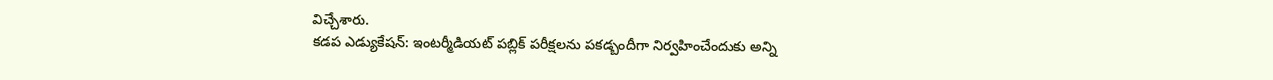విచ్చేశారు.
కడప ఎడ్యుకేషన్: ఇంటర్మీడియట్ పబ్లిక్ పరీక్షలను పకడ్బందీగా నిర్వహించేందుకు అన్ని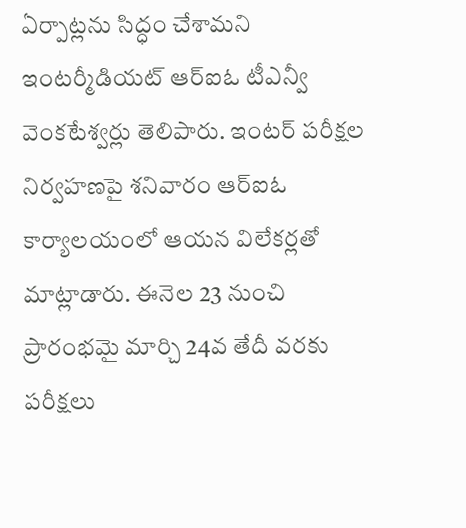ఏర్పాట్లను సిద్ధం చేశామని ఇంటర్మీడియట్ ఆర్ఐఓ టీఎన్వీ వెంకటేశ్వర్లు తెలిపారు. ఇంటర్ పరీక్షల నిర్వహణపై శనివారం ఆర్ఐఓ కార్యాలయంలో ఆయన విలేకర్లతో మాట్లాడారు. ఈనెల 23 నుంచి ప్రారంభమై మార్చి 24వ తేదీ వరకు పరీక్షలు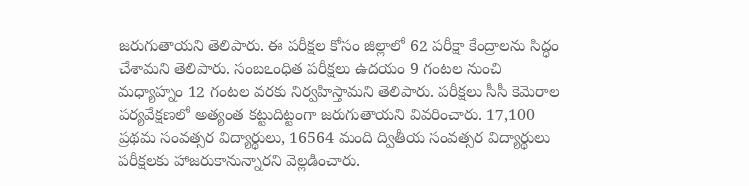జరుగుతాయని తెలిపారు. ఈ పరీక్షల కోసం జిల్లాలో 62 పరీక్షా కేంద్రాలను సిద్ధం చేశామని తెలిపారు. సంబఽంధిత పరీక్షలు ఉదయం 9 గంటల నుంచి మధ్యాహ్నం 12 గంటల వరకు నిర్వహిస్తామని తెలిపారు. పరీక్షలు సీసీ కెమెరాల పర్యవేక్షణలో అత్యంత కట్టుదిట్టంగా జరుగుతాయని వివరించారు. 17,100 ప్రథమ సంవత్సర విద్యార్థులు, 16564 మంది ద్వితీయ సంవత్సర విద్యార్థులు పరీక్షలకు హాజరుకానున్నారని వెల్లడించారు.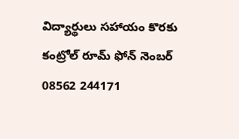విద్యార్థులు సహాయం కొరకు కంట్రోల్ రూమ్ ఫోన్ నెంబర్ 08562 244171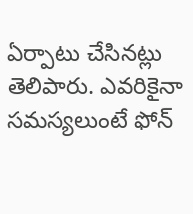ఏర్పాటు చేసినట్లు తెలిపారు. ఎవరికైనా సమస్యలుంటే ఫోన్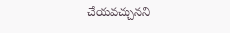చేయవచ్చునని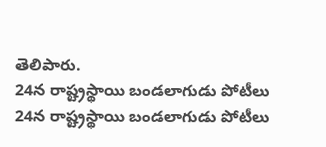తెలిపారు.
24న రాష్ట్రస్థాయి బండలాగుడు పోటీలు
24న రాష్ట్రస్థాయి బండలాగుడు పోటీలు